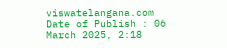viswatelangana.com
Date of Publish : 06 March 2025, 2:18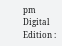pm Digital Edition :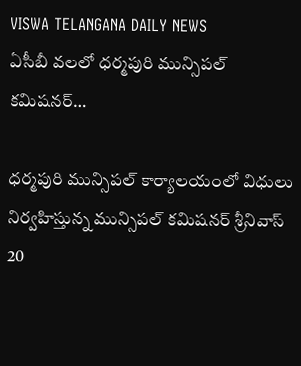VISWA TELANGANA DAILY NEWS
ఏసీబీ వలలో ధర్మపురి మున్సిపల్ కమిషనర్…

ధర్మపురి మున్సిపల్ కార్యాలయంలో విధులు నిర్వహిస్తున్న మున్సిపల్ కమిషనర్ శ్రీనివాస్ 20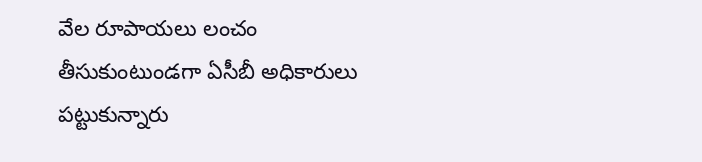వేల రూపాయలు లంచం తీసుకుంటుండగా ఏసీబీ అధికారులు పట్టుకున్నారు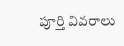పూర్తి వివరాలు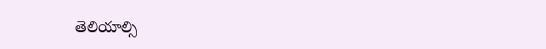తెలియాల్సి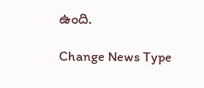ఉంది.

Change News Type